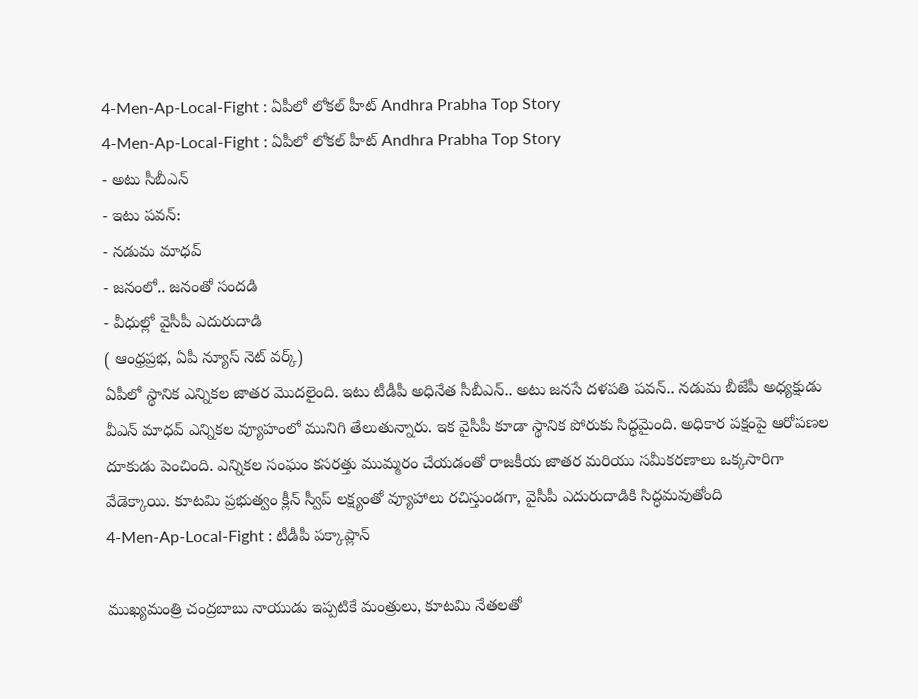4-Men-Ap-Local-Fight : ఏపీలో లోకల్ హీట్ Andhra Prabha Top Story
4-Men-Ap-Local-Fight : ఏపీలో లోకల్ హీట్ Andhra Prabha Top Story
- అటు సీబీఎన్
- ఇటు పవన్:
- నడుమ మాధవ్
- జనంలో.. జనంతో సందడి
- వీధుల్లో వైసీపీ ఎదురుదాడి
( ఆంధ్రప్రభ, ఏపీ న్యూస్ నెట్ వర్క్)
ఏపీలో స్థానిక ఎన్నికల జాతర మొదలైంది. ఇటు టీడీపీ అధినేత సీబీఎన్.. అటు జనసే దళపతి పవన్.. నడుమ బీజేపీ అధ్యక్షుడు వీఎన్ మాధవ్ ఎన్నికల వ్యూహంలో మునిగి తేలుతున్నారు. ఇక వైసీపీ కూడా స్థానిక పోరుకు సిద్ధమైంది. అధికార పక్షంపై ఆరోపణల దూకుడు పెంచింది. ఎన్నికల సంఘం కసరత్తు ముమ్మరం చేయడంతో రాజకీయ జాతర మరియు సమీకరణాలు ఒక్కసారిగా వేడెక్కాయి. కూటమి ప్రభుత్వం క్లీన్ స్వీప్ లక్ష్యంతో వ్యూహాలు రచిస్తుండగా, వైసీపీ ఎదురుదాడికి సిద్ధమవుతోంది
4-Men-Ap-Local-Fight : టీడీపీ పక్కాప్లాన్

ముఖ్యమంత్రి చంద్రబాబు నాయుడు ఇప్పటికే మంత్రులు, కూటమి నేతలతో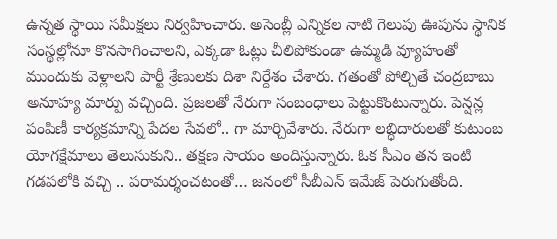ఉన్నత స్థాయి సమీక్షలు నిర్వహించారు. అసెంబ్లీ ఎన్నికల నాటి గెలుపు ఊపును స్థానిక సంస్థల్లోనూ కొనసాగించాలని, ఎక్కడా ఓట్లు చీలిపోకుండా ఉమ్మడి వ్యూహంతో ముందుకు వెళ్లాలని పార్టీ శ్రేణులకు దిశా నిర్దేశం చేశారు. గతంతో పోల్చితే చంద్రబాబు అనూహ్య మార్పు వచ్చింది. ప్రజలతో నేరుగా సంబంధాలు పెట్టుకొంటున్నారు. పెన్షన్ల పంపిణీ కార్యక్రమాన్ని పేదల సేవలో.. గా మార్చివేశారు. నేరుగా లబ్ధిదారులతో కుటుంబ యోగక్షేమాలు తెలుసుకుని.. తక్షణ సాయం అందిస్తున్నారు. ఓక సీఎం తన ఇంటి గడపలోకి వచ్చి .. పరామర్శంచటంతో… జనంలో సీబీఎన్ ఇమేజ్ పెరుగుతోంది.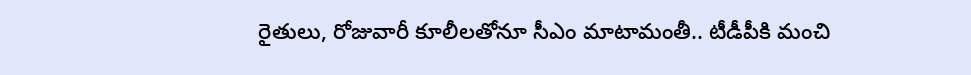రైతులు, రోజువారీ కూలీలతోనూ సీఎం మాటామంతీ.. టీడీపీకి మంచి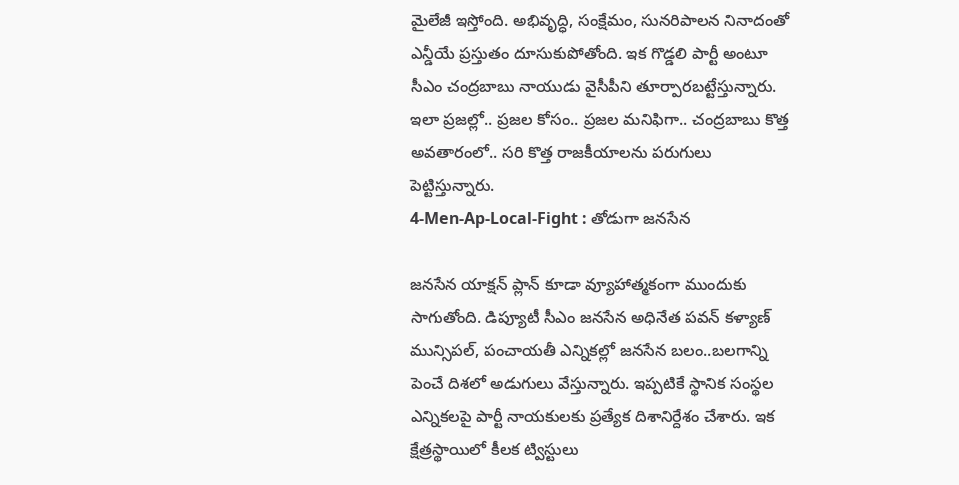మైలేజీ ఇస్తోంది. అభివృద్ధి, సంక్షేమం, సునరిపాలన నినాదంతో ఎన్డీయే ప్రస్తుతం దూసుకుపోతోంది. ఇక గొడ్డలి పార్టీ అంటూ సీఎం చంద్రబాబు నాయుడు వైసీపీని తూర్పారబట్టేస్తున్నారు. ఇలా ప్రజల్లో.. ప్రజల కోసం.. ప్రజల మనిఫిగా.. చంద్రబాబు కొత్త అవతారంలో.. సరి కొత్త రాజకీయాలను పరుగులు పెట్టిస్తున్నారు.
4-Men-Ap-Local-Fight : తోడుగా జనసేన

జనసేన యాక్షన్ ప్లాన్ కూడా వ్యూహాత్మకంగా ముందుకు సాగుతోంది. డిప్యూటీ సీఎం జనసేన అధినేత పవన్ కళ్యాణ్ మున్సిపల్, పంచాయతీ ఎన్నికల్లో జనసేన బలం..బలగాన్ని పెంచే దిశలో అడుగులు వేస్తున్నారు. ఇప్పటికే స్థానిక సంస్థల ఎన్నికలపై పార్టీ నాయకులకు ప్రత్యేక దిశానిర్దేశం చేశారు. ఇక క్షేత్రస్థాయిలో కీలక ట్విస్టులు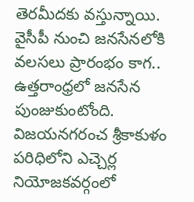తెరమీదకు వస్తున్నాయి. వైసీపీ నుంచి జనసేనలోకి వలసలు ప్రారంభం కాగ.. ఉత్తరాంధ్రలో జనసేన పుంజుకుంటోంది. విజయనగరంచ శ్రీకాకుళం పరిధిలోని ఎచ్చెర్ల నియోజకవర్గంలో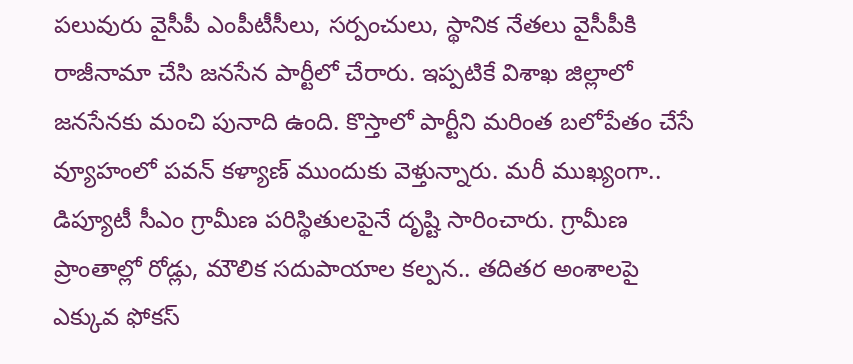పలువురు వైసీపీ ఎంపీటీసీలు, సర్పంచులు, స్థానిక నేతలు వైసీపీకి రాజీనామా చేసి జనసేన పార్టీలో చేరారు. ఇప్పటికే విశాఖ జిల్లాలో జనసేనకు మంచి పునాది ఉంది. కొస్తాలో పార్టీని మరింత బలోపేతం చేసే వ్యూహంలో పవన్ కళ్యాణ్ ముందుకు వెళ్తున్నారు. మరీ ముఖ్యంగా.. డిప్యూటీ సీఎం గ్రామీణ పరిస్థితులపైనే దృష్టి సారించారు. గ్రామీణ ప్రాంతాల్లో రోడ్లు, మౌలిక సదుపాయాల కల్పన.. తదితర అంశాలపై ఎక్కువ ఫోకస్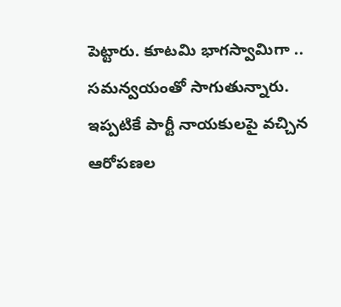పెట్టారు. కూటమి భాగస్వామిగా .. సమన్వయంతో సాగుతున్నారు. ఇప్పటికే పార్టీ నాయకులపై వచ్చిన ఆరోపణల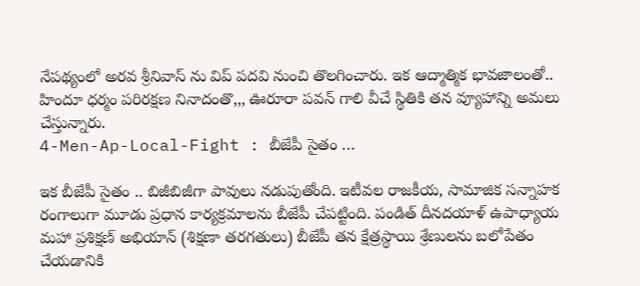నేపథ్యంలో అరవ శ్రీనివాస్ ను విప్ పదవి నుంచి తొలగించారు. ఇక ఆద్మాత్మిక భావజాలంతో.. హిందూ ధర్మం పరిరక్షణ నినాదంతొ,,, ఊరూరా పవన్ గాలి వీచే స్థితికి తన వ్యూహాన్ని అమలు చేస్తున్నారు.
4-Men-Ap-Local-Fight : బీజేపీ సైతం …

ఇక బీజేపీ సైతం .. బిజీబిజీగా పావులు నడుపుతోంది. ఇటీవల రాజకీయ, సామాజిక సన్నాహక రంగాలుగా మూడు ప్రధాన కార్యక్రమాలను బీజేపీ చేపట్టింది. పండిత్ దీనదయాళ్ ఉపాధ్యాయ మహా ప్రశిక్షణ్ అభియాన్ (శిక్షణా తరగతులు) బీజేపీ తన క్షేత్రస్థాయి శ్రేణులను బలోపేతం చేయడానికి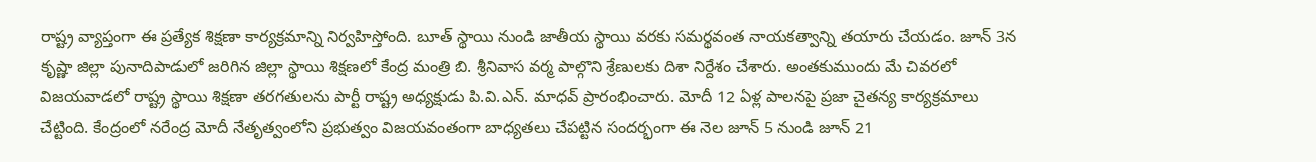రాష్ట్ర వ్యాప్తంగా ఈ ప్రత్యేక శిక్షణా కార్యక్రమాన్ని నిర్వహిస్తోంది. బూత్ స్థాయి నుండి జాతీయ స్థాయి వరకు సమర్థవంత నాయకత్వాన్ని తయారు చేయడం. జూన్ 3న కృష్ణా జిల్లా పునాదిపాడులో జరిగిన జిల్లా స్థాయి శిక్షణలో కేంద్ర మంత్రి బి. శ్రీనివాస వర్మ పాల్గొని శ్రేణులకు దిశా నిర్దేశం చేశారు. అంతకుముందు మే చివరలో విజయవాడలో రాష్ట్ర స్థాయి శిక్షణా తరగతులను పార్టీ రాష్ట్ర అధ్యక్షుడు పి.వి.ఎన్. మాధవ్ ప్రారంభించారు. మోదీ 12 ఏళ్ల పాలనపై ప్రజా చైతన్య కార్యక్రమాలు చేట్టింది. కేంద్రంలో నరేంద్ర మోదీ నేతృత్వంలోని ప్రభుత్వం విజయవంతంగా బాధ్యతలు చేపట్టిన సందర్భంగా ఈ నెల జూన్ 5 నుండి జూన్ 21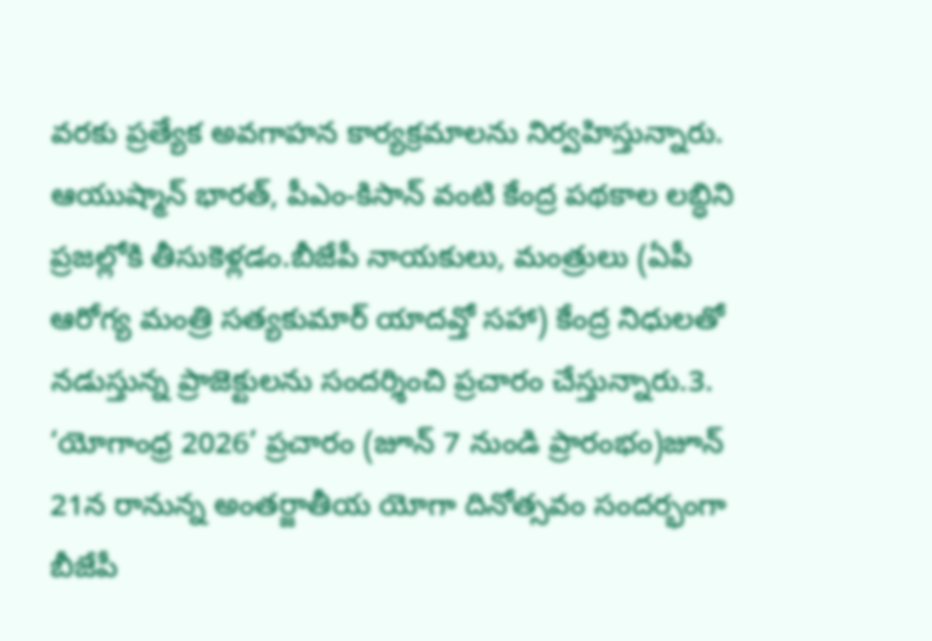వరకు ప్రత్యేక అవగాహన కార్యక్రమాలను నిర్వహిస్తున్నారు. ఆయుష్మాన్ భారత్, పీఎం-కిసాన్ వంటి కేంద్ర పథకాల లబ్ధిని ప్రజల్లోకి తీసుకెళ్లడం.బీజేపీ నాయకులు, మంత్రులు (ఏపీ ఆరోగ్య మంత్రి సత్యకుమార్ యాదవ్తో సహా) కేంద్ర నిధులతో నడుస్తున్న ప్రాజెక్టులను సందర్శించి ప్రచారం చేస్తున్నారు.3. ‘యోగాంధ్ర 2026’ ప్రచారం (జూన్ 7 నుండి ప్రారంభం)జూన్ 21న రానున్న అంతర్జాతీయ యోగా దినోత్సవం సందర్భంగా బీజేపీ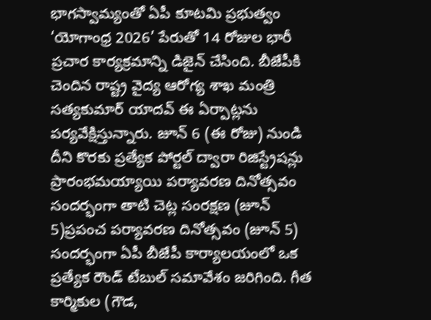భాగస్వామ్యంతో ఏపీ కూటమి ప్రభుత్వం ‘యోగాంధ్ర 2026’ పేరుతో 14 రోజుల భారీ ప్రచార కార్యక్రమాన్ని డిజైన్ చేసింది. బీజేపీకి చెందిన రాష్ట్ర వైద్య ఆరోగ్య శాఖ మంత్రి సత్యకుమార్ యాదవ్ ఈ ఏర్పాట్లను పర్యవేక్షిస్తున్నారు. జూన్ 6 (ఈ రోజు) నుండి దీని కొరకు ప్రత్యేక పోర్టల్ ద్వారా రిజిస్ట్రేషన్లు ప్రారంభమయ్యాయి పర్యావరణ దినోత్సవం సందర్భంగా తాటి చెట్ల సంరక్షణ (జూన్ 5)ప్రపంచ పర్యావరణ దినోత్సవం (జూన్ 5) సందర్భంగా ఏపీ బీజేపీ కార్యాలయంలో ఒక ప్రత్యేక రౌండ్ టేబుల్ సమావేశం జరిగింది. గీత కార్మికుల (గౌడ,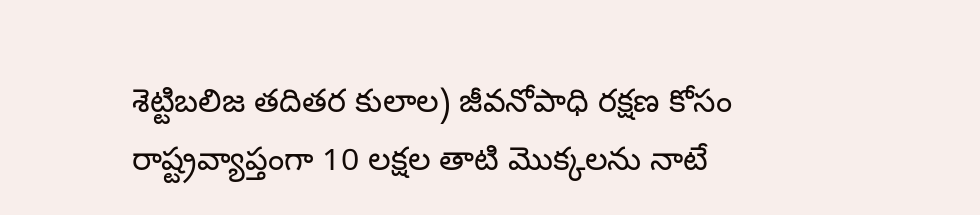శెట్టిబలిజ తదితర కులాల) జీవనోపాధి రక్షణ కోసం రాష్ట్రవ్యాప్తంగా 10 లక్షల తాటి మొక్కలను నాటే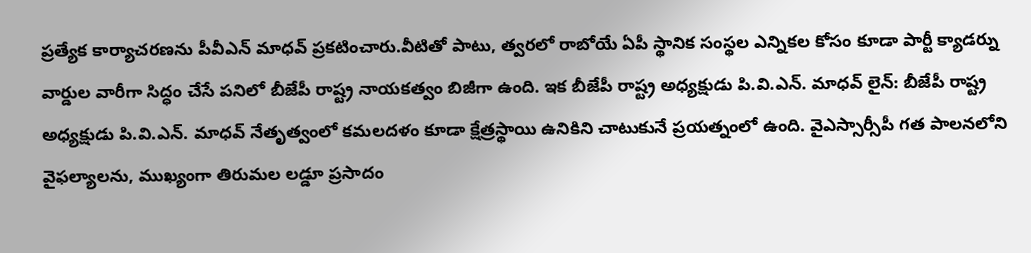ప్రత్యేక కార్యాచరణను పీవీఎన్ మాధవ్ ప్రకటించారు.వీటితో పాటు, త్వరలో రాబోయే ఏపీ స్థానిక సంస్థల ఎన్నికల కోసం కూడా పార్టీ క్యాడర్ను వార్డుల వారీగా సిద్ధం చేసే పనిలో బీజేపీ రాష్ట్ర నాయకత్వం బిజీగా ఉంది. ఇక బీజేపీ రాష్ట్ర అధ్యక్షుడు పి.వి.ఎన్. మాధవ్ లైన్: బీజేపీ రాష్ట్ర అధ్యక్షుడు పి.వి.ఎన్. మాధవ్ నేతృత్వంలో కమలదళం కూడా క్షేత్రస్థాయి ఉనికిని చాటుకునే ప్రయత్నంలో ఉంది. వైఎస్సార్సీపీ గత పాలనలోని వైఫల్యాలను, ముఖ్యంగా తిరుమల లడ్డూ ప్రసాదం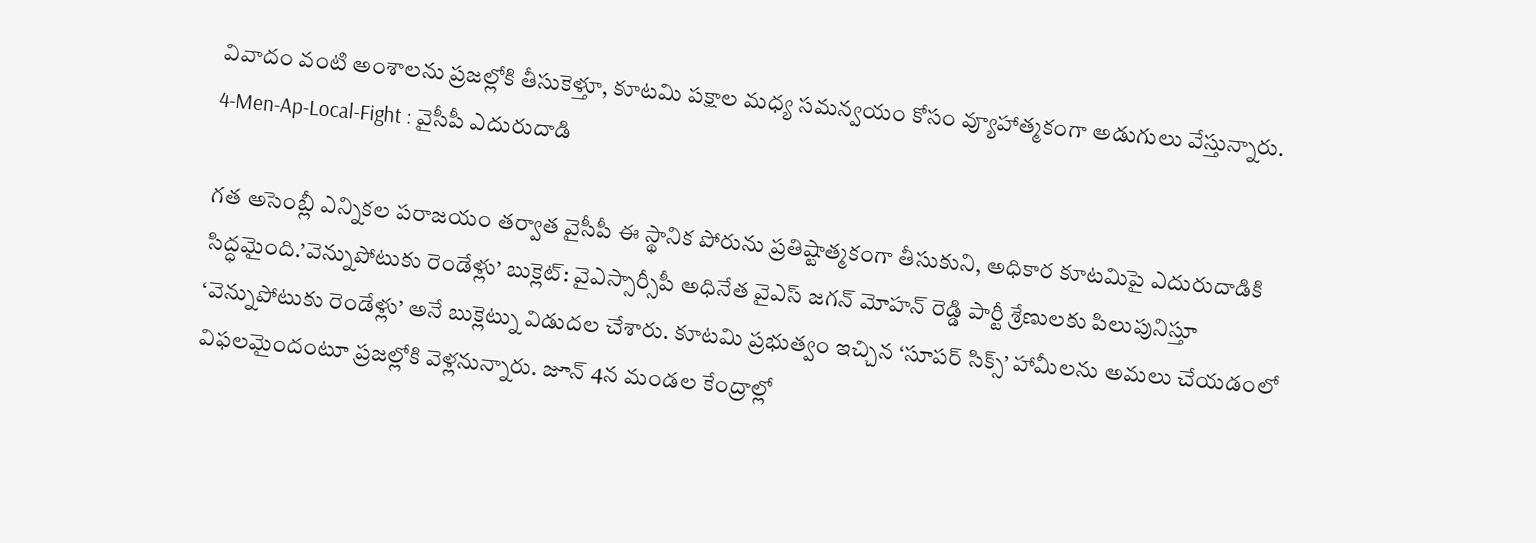వివాదం వంటి అంశాలను ప్రజల్లోకి తీసుకెళ్తూ, కూటమి పక్షాల మధ్య సమన్వయం కోసం వ్యూహాత్మకంగా అడుగులు వేస్తున్నారు.
4-Men-Ap-Local-Fight : వైసీపీ ఎదురుదాడి

గత అసెంబ్లీ ఎన్నికల పరాజయం తర్వాత వైసీపీ ఈ స్థానిక పోరును ప్రతిష్టాత్మకంగా తీసుకుని, అధికార కూటమిపై ఎదురుదాడికి సిద్ధమైంది.’వెన్నుపోటుకు రెండేళ్లు’ బుక్లెట్: వైఎస్సార్సీపీ అధినేత వైఎస్ జగన్ మోహన్ రెడ్డి పార్టీ శ్రేణులకు పిలుపునిస్తూ ‘వెన్నుపోటుకు రెండేళ్లు’ అనే బుక్లెట్ను విడుదల చేశారు. కూటమి ప్రభుత్వం ఇచ్చిన ‘సూపర్ సిక్స్’ హామీలను అమలు చేయడంలో విఫలమైందంటూ ప్రజల్లోకి వెళ్లనున్నారు. జూన్ 4న మండల కేంద్రాల్లో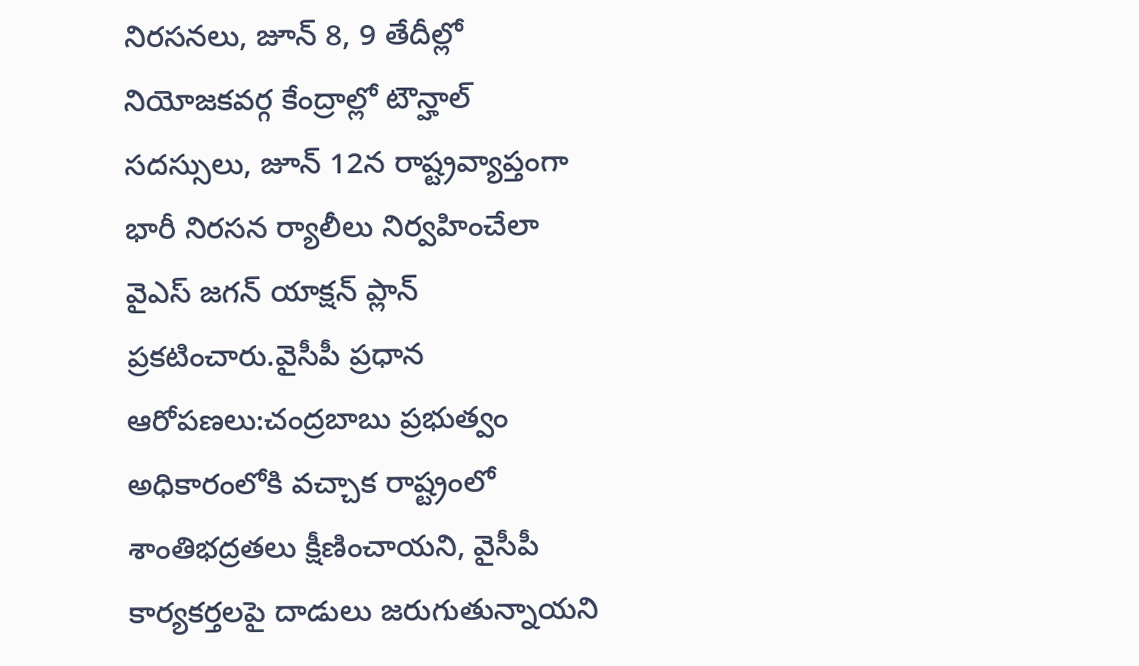నిరసనలు, జూన్ 8, 9 తేదీల్లో నియోజకవర్గ కేంద్రాల్లో టౌన్హాల్ సదస్సులు, జూన్ 12న రాష్ట్రవ్యాప్తంగా భారీ నిరసన ర్యాలీలు నిర్వహించేలా వైఎస్ జగన్ యాక్షన్ ప్లాన్ ప్రకటించారు.వైసీపీ ప్రధాన ఆరోపణలు:చంద్రబాబు ప్రభుత్వం అధికారంలోకి వచ్చాక రాష్ట్రంలో శాంతిభద్రతలు క్షీణించాయని, వైసీపీ కార్యకర్తలపై దాడులు జరుగుతున్నాయని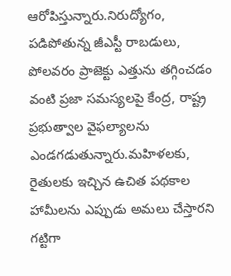ఆరోపిస్తున్నారు.నిరుద్యోగం, పడిపోతున్న జీఎస్టీ రాబడులు, పోలవరం ప్రాజెక్టు ఎత్తును తగ్గించడం వంటి ప్రజా సమస్యలపై కేంద్ర, రాష్ట్ర ప్రభుత్వాల వైఫల్యాలను ఎండగడుతున్నారు.మహిళలకు, రైతులకు ఇచ్చిన ఉచిత పథకాల హామీలను ఎప్పుడు అమలు చేస్తారని గట్టిగా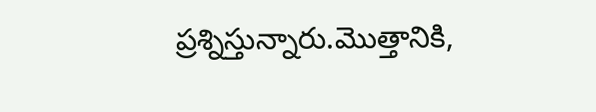ప్రశ్నిస్తున్నారు.మొత్తానికి,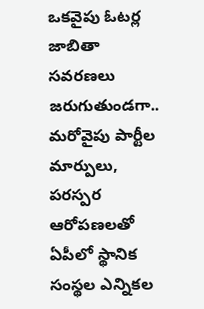ఒకవైపు ఓటర్ల జాబితా సవరణలు జరుగుతుండగా.. మరోవైపు పార్టీల మార్పులు, పరస్పర ఆరోపణలతో ఏపీలో స్థానిక సంస్థల ఎన్నికల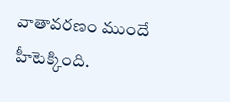వాతావరణం ముందే హీటెక్కింది.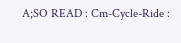A;SO READ : Cm-Cycle-Ride :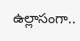ఉల్లాసంగా..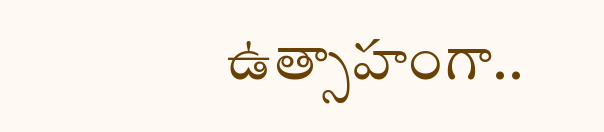ఉత్సాహంగా..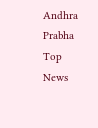Andhra Prabha Top News